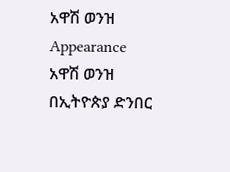አዋሽ ወንዝ
Appearance
አዋሽ ወንዝ በኢትዮጵያ ድንበር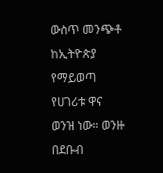ውስጥ መንጭቶ ከኢትዮጵያ የማይወጣ የሀገሪቱ ዋና ወንዝ ነው። ወንዙ በደቡብ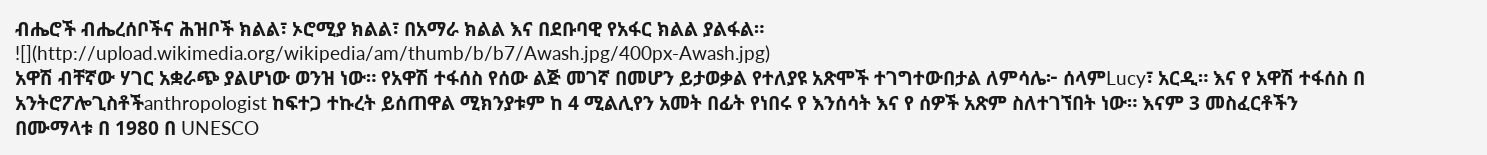ብሔሮች ብሔረሰቦችና ሕዝቦች ክልል፣ ኦሮሚያ ክልል፣ በአማራ ክልል እና በደቡባዊ የአፋር ክልል ያልፋል።
![](http://upload.wikimedia.org/wikipedia/am/thumb/b/b7/Awash.jpg/400px-Awash.jpg)
አዋሽ ብቸኛው ሃገር አቋራጭ ያልሆነው ወንዝ ነው። የአዋሽ ተፋሰስ የሰው ልጅ መገኛ በመሆን ይታወቃል የተለያዩ አጽሞች ተገግተውበታል ለምሳሌ፦ ሰላምLucy፣ አርዲ። እና የ አዋሽ ተፋሰስ በ አንትሮፖሎጊስቶችanthropologist ከፍተጋ ተኩረት ይሰጠዋል ሚክንያቱም ከ 4 ሚልሊየን አመት በፊት የነበሩ የ እንሰሳት እና የ ሰዎች አጽም ስለተገኘበት ነው። እናም 3 መስፈርቶችን በሙማላቱ በ 1980 በ UNESCO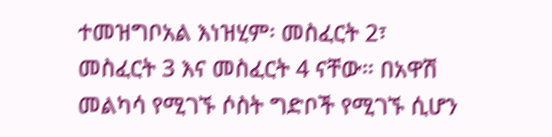ተመዝግቦአል እነዝሂም፡ መስፈርት 2፣ መስፈርት 3 እና መስፈርት 4 ናቸው። በአዋሽ መልካሳ የሚገኙ ሶስት ግድቦች የሚገኙ ሲሆን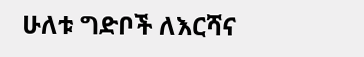ሁለቱ ግድቦች ለእርሻና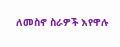ለመስኖ ስራዎች እየዋሉ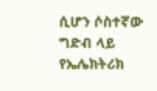ሲሆን ሶስተኛው ግድብ ላይ የኤሌክትሪክ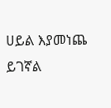ሀይል እያመነጨ ይገኛል